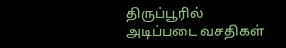திருப்பூரில் அடிப்படை வசதிகள்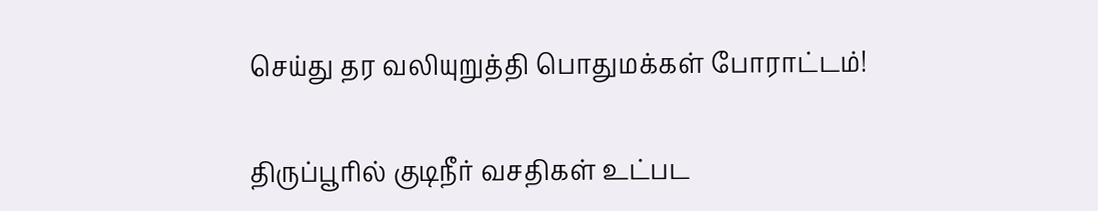செய்து தர வலியுறுத்தி பொதுமக்கள் போராட்டம்!

திருப்பூரில் குடிநீர் வசதிகள் உட்பட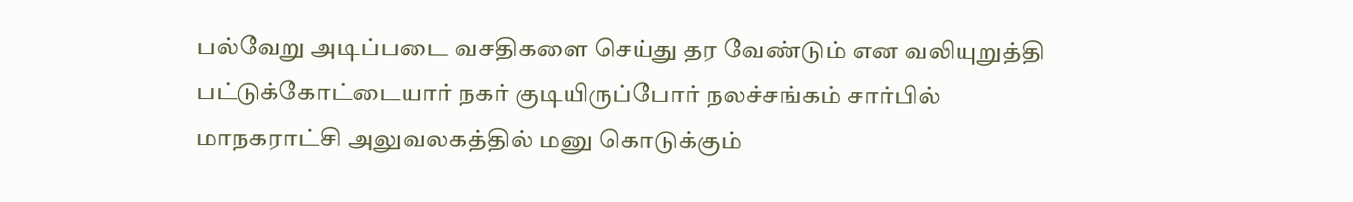பல்வேறு அடிப்படை வசதிகளை செய்து தர வேண்டும் என வலியுறுத்தி பட்டுக்கோட்டையார் நகர் குடியிருப்போர் நலச்சங்கம் சார்பில் மாநகராட்சி அலுவலகத்தில் மனு கொடுக்கும்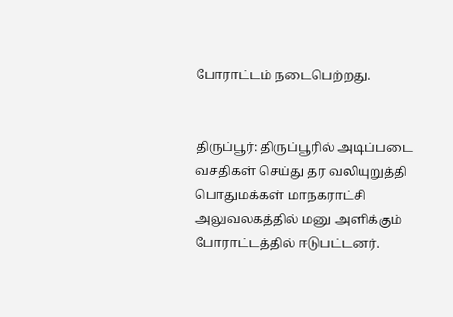போராட்டம் நடைபெற்றது.


திருப்பூர்: திருப்பூரில் அடிப்படை வசதிகள் செய்து தர வலியுறுத்தி பொதுமக்கள் மாநகராட்சி அலுவலகத்தில் மனு அளிக்கும் போராட்டத்தில் ஈடுபட்டனர்.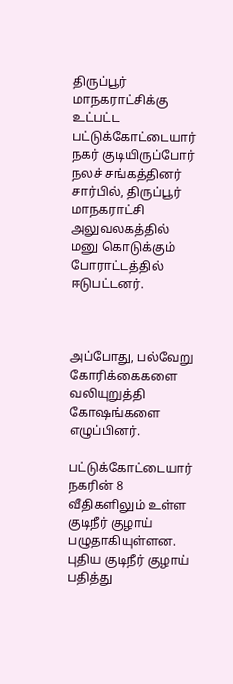திருப்பூர் மாநகராட்சிக்கு உட்பட்ட பட்டுக்கோட்டையார் நகர் குடியிருப்போர் நலச் சங்கத்தினர் சார்பில், திருப்பூர் மாநகராட்சி அலுவலகத்தில் மனு கொடுக்கும் போராட்டத்தில் ஈடுபட்டனர்.



அப்போது, பல்வேறு கோரிக்கைகளை வலியுறுத்தி கோஷங்களை எழுப்பினர்.

பட்டுக்கோட்டையார் நகரின் 8 வீதிகளிலும் உள்ள குடிநீர் குழாய் பழுதாகியுள்ளன. புதிய குடிநீர் குழாய் பதித்து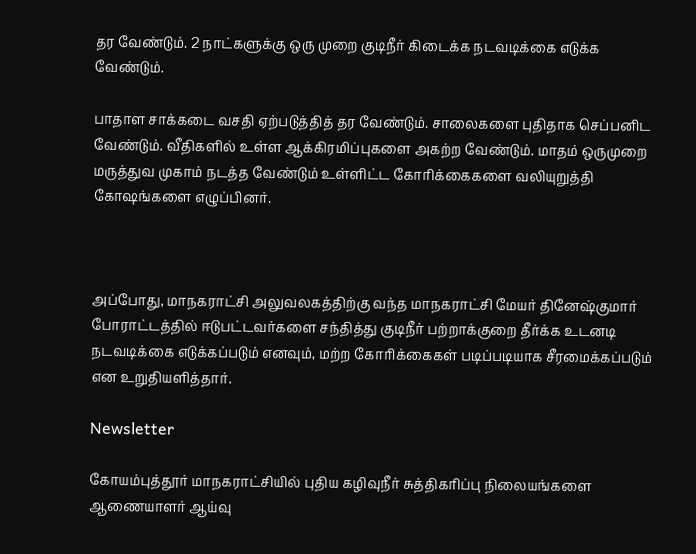தர வேண்டும். 2 நாட்களுக்கு ஒரு முறை குடிநீர் கிடைக்க நடவடிக்கை எடுக்க வேண்டும்.

பாதாள சாக்கடை வசதி ஏற்படுத்தித் தர வேண்டும். சாலைகளை புதிதாக செப்பனிட வேண்டும். வீதிகளில் உள்ள ஆக்கிரமிப்புகளை அகற்ற வேண்டும். மாதம் ஒருமுறை மருத்துவ முகாம் நடத்த வேண்டும் உள்ளிட்ட கோரிக்கைகளை வலியுறுத்தி கோஷங்களை எழுப்பினர்.



அப்போது, மாநகராட்சி அலுவலகத்திற்கு வந்த மாநகராட்சி மேயர் தினேஷ்குமார் போராட்டத்தில் ஈடுபட்டவர்களை சந்தித்து குடிநீர் பற்றாக்குறை தீர்க்க உடனடி நடவடிக்கை எடுக்கப்படும் எனவும், மற்ற கோரிக்கைகள் படிப்படியாக சீரமைக்கப்படும் என உறுதியளித்தார்.

Newsletter

கோயம்புத்தூர் மாநகராட்சியில் புதிய கழிவுநீர் சுத்திகரிப்பு நிலையங்களை ஆணையாளர் ஆய்வு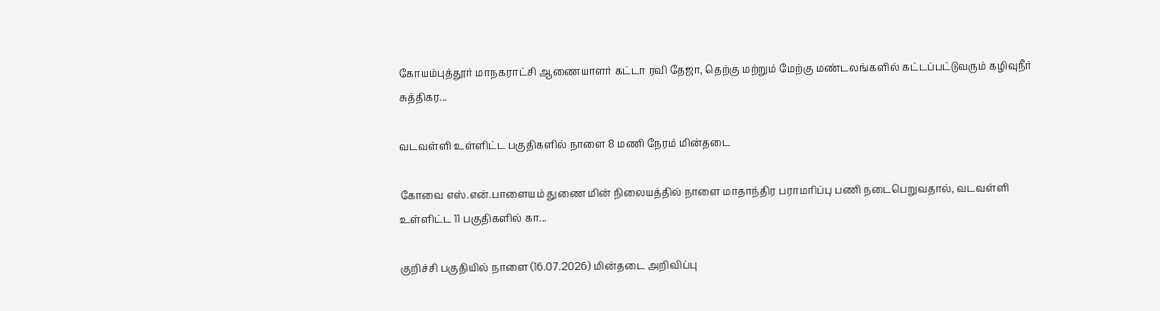கோயம்புத்தூர் மாநகராட்சி ஆணையாளர் கட்டா ரவி தேஜா, தெற்கு மற்றும் மேற்கு மண்டலங்களில் கட்டப்பட்டுவரும் கழிவுநீர் சுத்திகர...

வடவள்ளி உள்ளிட்ட பகுதிகளில் நாளை 8 மணி நேரம் மின்தடை

கோவை எஸ்.என்.பாளையம் துணை மின் நிலையத்தில் நாளை மாதாந்திர பராமரிப்பு பணி நடைபெறுவதால், வடவள்ளி உள்ளிட்ட 11 பகுதிகளில் கா...

குறிச்சி பகுதியில் நாளை (16.07.2026) மின்தடை அறிவிப்பு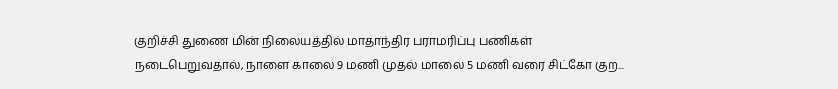குறிச்சி துணை மின் நிலையத்தில் மாதாந்திர பராமரிப்பு பணிகள் நடைபெறுவதால், நாளை காலை 9 மணி முதல் மாலை 5 மணி வரை சிட்கோ குற...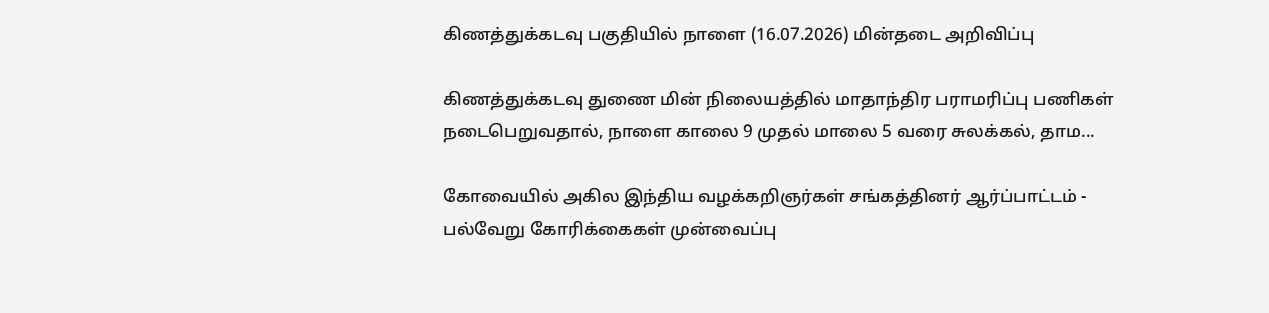கிணத்துக்கடவு பகுதியில் நாளை (16.07.2026) மின்தடை அறிவிப்பு

கிணத்துக்கடவு துணை மின் நிலையத்தில் மாதாந்திர பராமரிப்பு பணிகள் நடைபெறுவதால், நாளை காலை 9 முதல் மாலை 5 வரை சுலக்கல், தாம...

கோவையில் அகில இந்திய வழக்கறிஞர்கள் சங்கத்தினர் ஆர்ப்பாட்டம் - பல்வேறு கோரிக்கைகள் முன்வைப்பு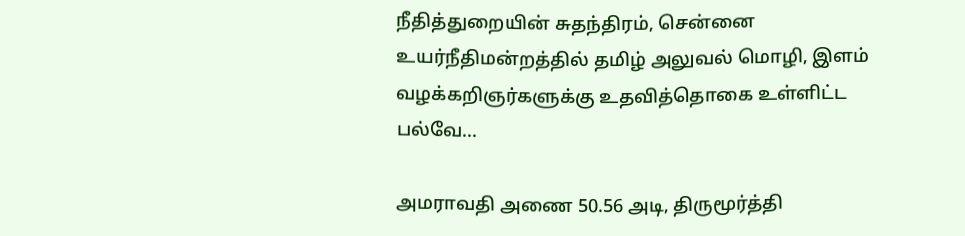நீதித்துறையின் சுதந்திரம், சென்னை உயர்நீதிமன்றத்தில் தமிழ் அலுவல் மொழி, இளம் வழக்கறிஞர்களுக்கு உதவித்தொகை உள்ளிட்ட பல்வே...

அமராவதி அணை 50.56 அடி, திருமூர்த்தி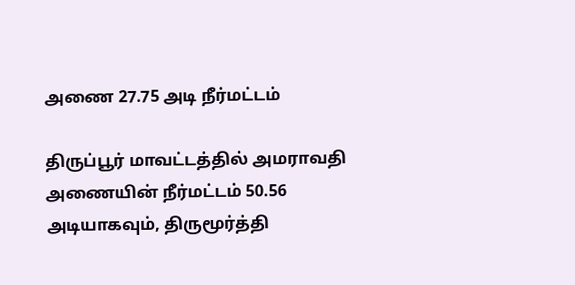அணை 27.75 அடி நீர்மட்டம்

திருப்பூர் மாவட்டத்தில் அமராவதி அணையின் நீர்மட்டம் 50.56 அடியாகவும், திருமூர்த்தி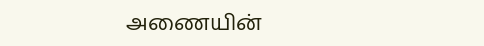அணையின்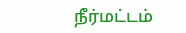நீர்மட்டம்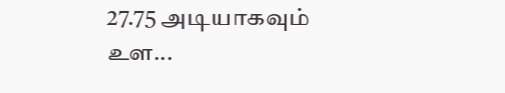27.75 அடியாகவும் உள...